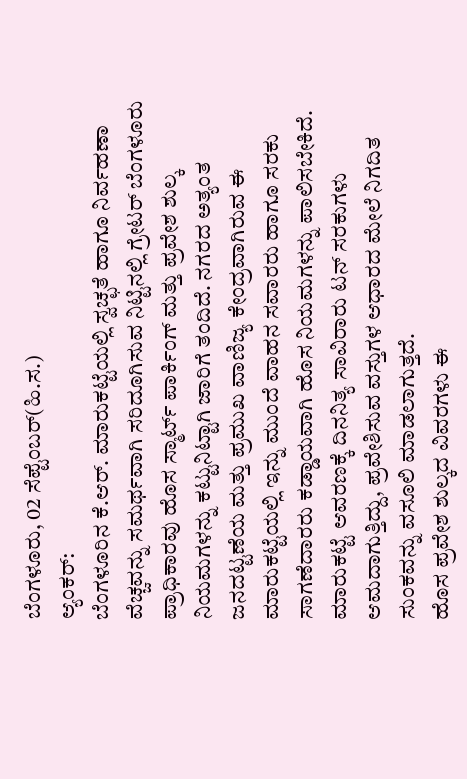ಬೆಂಗಳೂರು, 02 ಸೆಪ್ಟೆಂಬರ್(ಹಿ.ಸ.)
ಆ್ಯಂಕರ್:
ಬೆಂಗಳೂರಿನ ಕೆ.ಆರ್. ಮಾರುಕಟ್ಟೆಯಲ್ಲಿ ಸ್ವಚ್ಛತೆ ಹಾಗೂ ನಿರ್ವಹಣಾ ವೆಚ್ಚವನ್ನು ಸಮರ್ಥವಾಗಿ ಸರಿದೂಗಿಸುವ ನಿಟ್ಟಿನಲ್ಲಿ ಗ್ರೇಟರ್ ಬೆಂಗಳೂರು ಪ್ರಾಧಿಕಾರವು ಹೊಸ ಸ್ಮಾರ್ಟ್ ಪಾರ್ಕಿಂಗ್ ಮತ್ತು ಪ್ರವೇಶ ಶುಲ್ಕ ನಿಯಮಗಳನ್ನು ಕಟ್ಟುನಿಟ್ಟಾಗಿ ಜಾರಿಗೆ ತಂದಿದೆ. ನಗರದ ಅತ್ಯಂತ ಜನದಟ್ಟಣೆಯ ಮತ್ತು ಪ್ರಮುಖ ವಾಣಿಜ್ಯ ಕೇಂದ್ರವಾಗಿರುವ ಈ ಮಾರುಕಟ್ಟೆಯಲ್ಲಿ ಇನ್ನು ಮುಂದೆ ವಾಹನ ಸವಾರರು ಹಾಗೂ ಸರಕು ಸಾಗಣೆದಾರರು ಕಡ್ಡಾಯವಾಗಿ ಹೊಸ ನಿಯಮಗಳನ್ನು ಪಾಲಿಸಬೇಕಿದೆ.
ಮಾರುಕಟ್ಟೆ ಆವರಣಕ್ಕೆ ದಿನನಿತ್ಯ ಸಾವಿರಾರು ಟನ್ ಸರಕುಗಳು ಆಮದಾಗುತ್ತಿದ್ದು, ಪ್ರವೇಶಿಸುವ ವಸ್ತುಗಳ ಆಧಾರದ ಮೇಲೆ ನಿಗದಿತ ಸುಂಕವನ್ನು ವಸೂಲಿ ಮಾಡಲಾಗುತ್ತದೆ.
ಹೊಸ ಪ್ರವೇಶ ಶುಲ್ಕದ ವಿವರಗಳು ಈ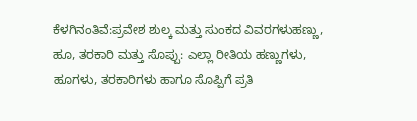ಕೆಳಗಿನಂತಿವೆ:ಪ್ರವೇಶ ಶುಲ್ಕ ಮತ್ತು ಸುಂಕದ ವಿವರಗಳುಹಣ್ಣು, ಹೂ, ತರಕಾರಿ ಮತ್ತು ಸೊಪ್ಪು: ಎಲ್ಲಾ ರೀತಿಯ ಹಣ್ಣುಗಳು, ಹೂಗಳು, ತರಕಾರಿಗಳು ಹಾಗೂ ಸೊಪ್ಪಿಗೆ ಪ್ರತಿ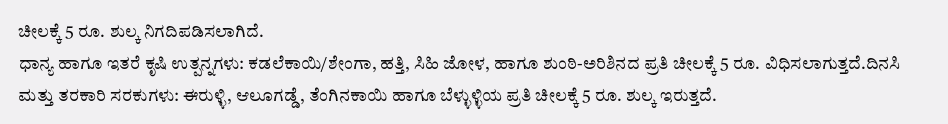ಚೀಲಕ್ಕೆ 5 ರೂ. ಶುಲ್ಕ ನಿಗದಿಪಡಿಸಲಾಗಿದೆ.
ಧಾನ್ಯ ಹಾಗೂ ಇತರೆ ಕೃಷಿ ಉತ್ಪನ್ನಗಳು: ಕಡಲೆಕಾಯಿ/ಶೇಂಗಾ, ಹತ್ತಿ, ಸಿಹಿ ಜೋಳ, ಹಾಗೂ ಶುಂಠಿ-ಅರಿಶಿನದ ಪ್ರತಿ ಚೀಲಕ್ಕೆ 5 ರೂ. ವಿಧಿಸಲಾಗುತ್ತದೆ.ದಿನಸಿ ಮತ್ತು ತರಕಾರಿ ಸರಕುಗಳು: ಈರುಳ್ಳಿ, ಆಲೂಗಡ್ಡೆ, ತೆಂಗಿನಕಾಯಿ ಹಾಗೂ ಬೆಳ್ಳುಳ್ಳಿಯ ಪ್ರತಿ ಚೀಲಕ್ಕೆ 5 ರೂ. ಶುಲ್ಕ ಇರುತ್ತದೆ.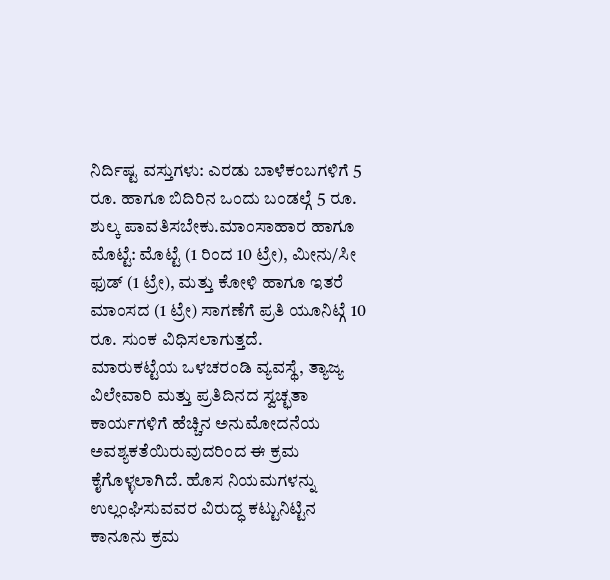ನಿರ್ದಿಷ್ಟ ವಸ್ತುಗಳು: ಎರಡು ಬಾಳೆಕಂಬಗಳಿಗೆ 5 ರೂ. ಹಾಗೂ ಬಿದಿರಿನ ಒಂದು ಬಂಡಲ್ಗೆ 5 ರೂ. ಶುಲ್ಕ ಪಾವತಿಸಬೇಕು.ಮಾಂಸಾಹಾರ ಹಾಗೂ ಮೊಟ್ಟೆ: ಮೊಟ್ಟೆ (1 ರಿಂದ 10 ಟ್ರೇ), ಮೀನು/ಸೀ ಫುಡ್ (1 ಟ್ರೇ), ಮತ್ತು ಕೋಳಿ ಹಾಗೂ ಇತರೆ ಮಾಂಸದ (1 ಟ್ರೇ) ಸಾಗಣೆಗೆ ಪ್ರತಿ ಯೂನಿಟ್ಗೆ 10 ರೂ. ಸುಂಕ ವಿಧಿಸಲಾಗುತ್ತದೆ.
ಮಾರುಕಟ್ಟೆಯ ಒಳಚರಂಡಿ ವ್ಯವಸ್ಥೆ, ತ್ಯಾಜ್ಯ ವಿಲೇವಾರಿ ಮತ್ತು ಪ್ರತಿದಿನದ ಸ್ವಚ್ಛತಾ ಕಾರ್ಯಗಳಿಗೆ ಹೆಚ್ಚಿನ ಅನುಮೋದನೆಯ ಅವಶ್ಯಕತೆಯಿರುವುದರಿಂದ ಈ ಕ್ರಮ ಕೈಗೊಳ್ಳಲಾಗಿದೆ. ಹೊಸ ನಿಯಮಗಳನ್ನು ಉಲ್ಲಂಘಿಸುವವರ ವಿರುದ್ಧ ಕಟ್ಟುನಿಟ್ಟಿನ ಕಾನೂನು ಕ್ರಮ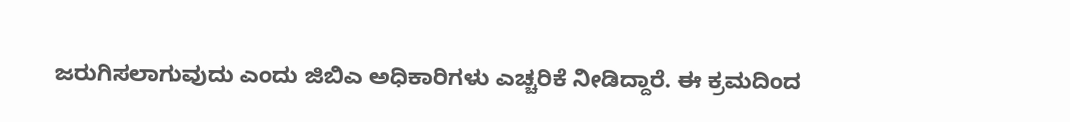ಜರುಗಿಸಲಾಗುವುದು ಎಂದು ಜಿಬಿಎ ಅಧಿಕಾರಿಗಳು ಎಚ್ಚರಿಕೆ ನೀಡಿದ್ದಾರೆ. ಈ ಕ್ರಮದಿಂದ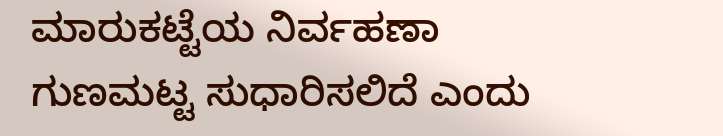ಮಾರುಕಟ್ಟೆಯ ನಿರ್ವಹಣಾ ಗುಣಮಟ್ಟ ಸುಧಾರಿಸಲಿದೆ ಎಂದು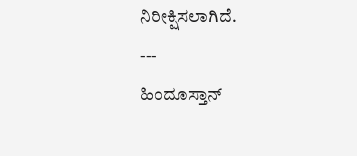ನಿರೀಕ್ಷಿಸಲಾಗಿದೆ.
---
ಹಿಂದೂಸ್ತಾನ್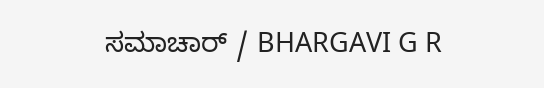ಸಮಾಚಾರ್ / BHARGAVI G R